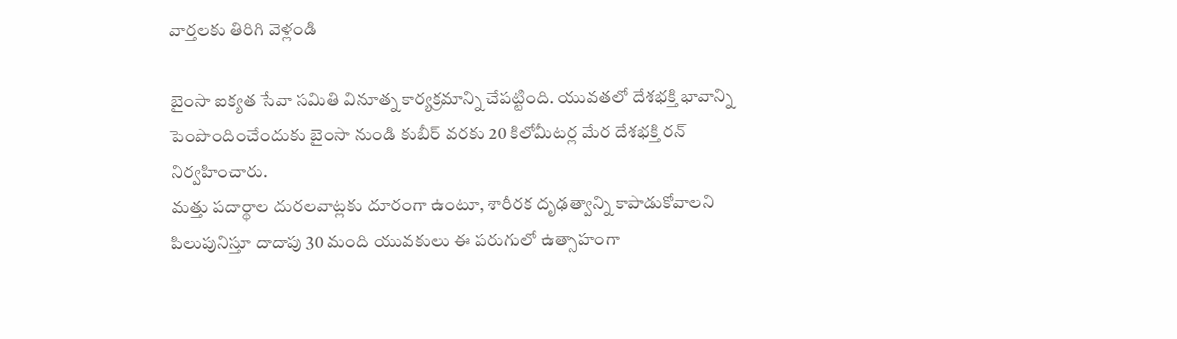వార్తలకు తిరిగి వెళ్లండి

బైంసా ఐక్యత సేవా సమితి వినూత్న కార్యక్రమాన్ని చేపట్టింది. యువతలో దేశభక్తి భావాన్ని పెంపొందించేందుకు బైంసా నుండి కుబీర్ వరకు 20 కిలోమీటర్ల మేర దేశభక్తి రన్ నిర్వహించారు.
మత్తు పదార్థాల దురలవాట్లకు దూరంగా ఉంటూ, శారీరక దృఢత్వాన్ని కాపాడుకోవాలని పిలుపునిస్తూ దాదాపు 30 మంది యువకులు ఈ పరుగులో ఉత్సాహంగా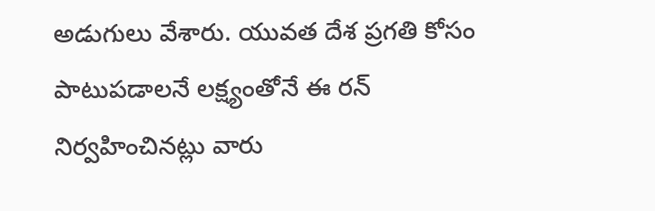అడుగులు వేశారు. యువత దేశ ప్రగతి కోసం పాటుపడాలనే లక్ష్యంతోనే ఈ రన్ నిర్వహించినట్లు వారు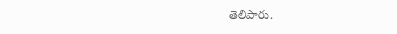తెలిపారు.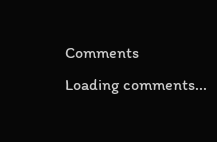Comments
Loading comments...